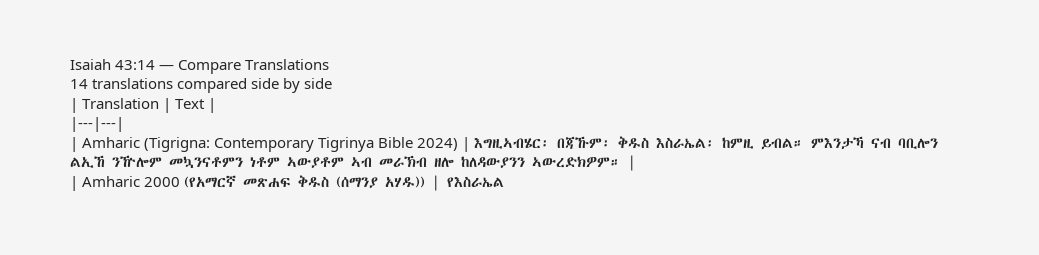Isaiah 43:14 — Compare Translations
14 translations compared side by side
| Translation | Text |
|---|---|
| Amharic (Tigrigna: Contemporary Tigrinya Bible 2024) | እግዚኣብሄር፡ በጃኹም፡ ቅዱስ እስራኤል፡ ከምዚ ይብል። ምእንታኻ ናብ ባቢሎን ልኢኸ ንዅሎም መኳንናቶምን ነቶም ኣውያቶም ኣብ መራኽብ ዘሎ ከለዳውያንን ኣውረድክዎም። |
| Amharic 2000 (የአማርኛ መጽሐፍ ቅዱስ (ሰማንያ አሃዱ)) | የእስራኤል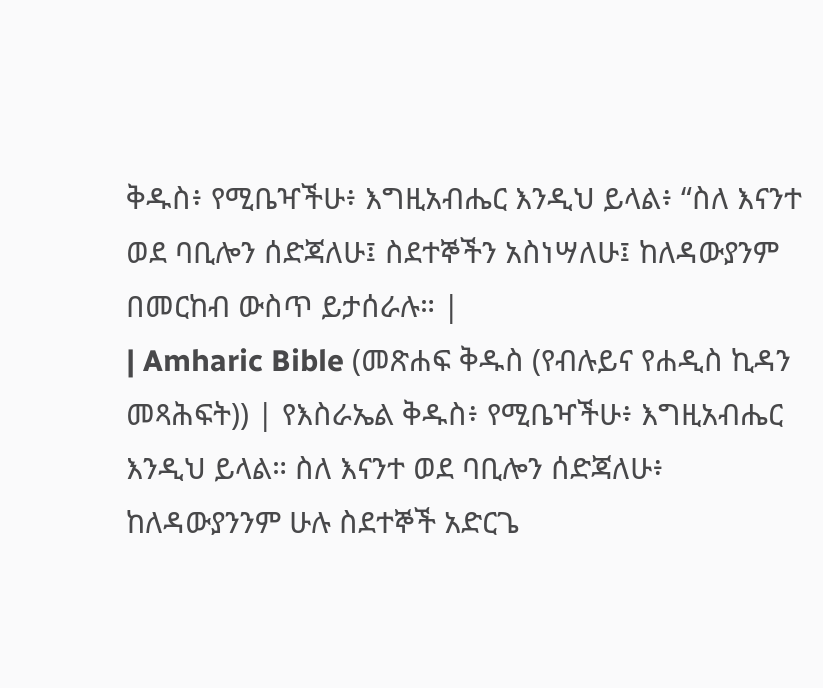ቅዱስ፥ የሚቤዣችሁ፥ እግዚአብሔር እንዲህ ይላል፥ “ስለ እናንተ ወደ ባቢሎን ሰድጃለሁ፤ ስደተኞችን አስነሣለሁ፤ ከለዳውያንም በመርከብ ውስጥ ይታሰራሉ። |
| Amharic Bible (መጽሐፍ ቅዱስ (የብሉይና የሐዲስ ኪዳን መጻሕፍት)) | የእስራኤል ቅዱስ፥ የሚቤዣችሁ፥ እግዚአብሔር እንዲህ ይላል። ስለ እናንተ ወደ ባቢሎን ሰድጃለሁ፥ ከለዳውያንንም ሁሉ ስደተኞች አድርጌ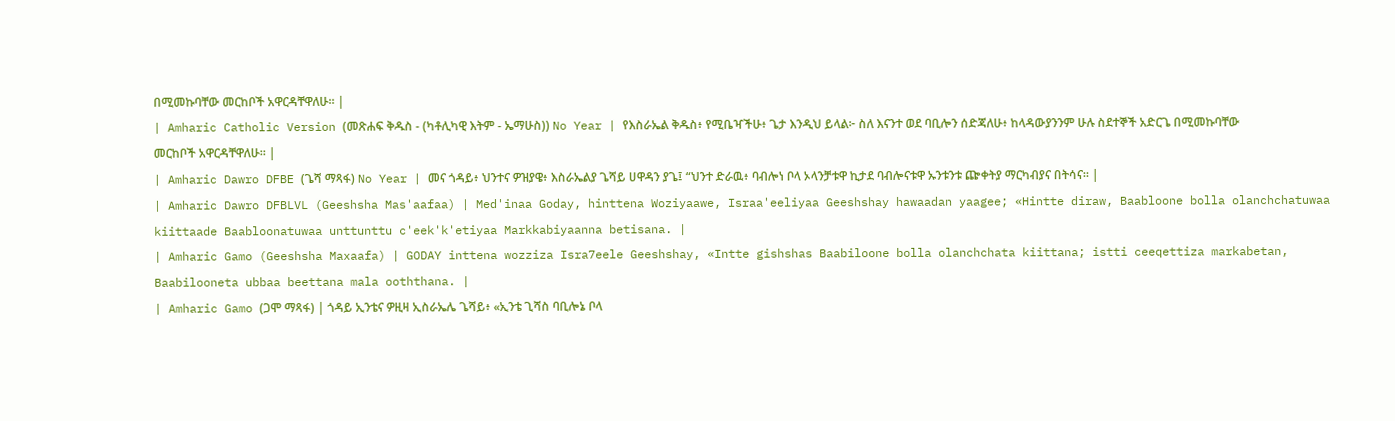በሚመኩባቸው መርከቦች አዋርዳቸዋለሁ። |
| Amharic Catholic Version (መጽሐፍ ቅዱስ - (ካቶሊካዊ እትም - ኤማሁስ)) No Year | የእስራኤል ቅዱስ፥ የሚቤዣችሁ፥ ጌታ እንዲህ ይላል፦ ስለ እናንተ ወደ ባቢሎን ሰድጃለሁ፥ ከላዳውያንንም ሁሉ ስደተኞች አድርጌ በሚመኩባቸው መርከቦች አዋርዳቸዋለሁ። |
| Amharic Dawro DFBE (ጌሻ ማጻፋ) No Year | መና ጎዳይ፥ ህንተና ዎዝያዌ፥ እስራኤልያ ጌሻይ ሀዋዳን ያጌ፤ “ህንተ ድራዉ፥ ባብሎነ ቦላ ኦላንቻቱዋ ኪታደ ባብሎናቱዋ ኡንቱንቱ ጬቀትያ ማርካብያና በትሳና። |
| Amharic Dawro DFBLVL (Geeshsha Mas'aafaa) | Med'inaa Goday, hinttena Woziyaawe, Israa'eeliyaa Geeshshay hawaadan yaagee; «Hintte diraw, Baabloone bolla olanchchatuwaa kiittaade Baabloonatuwaa unttunttu c'eek'k'etiyaa Markkabiyaanna betisana. |
| Amharic Gamo (Geeshsha Maxaafa) | GODAY inttena wozziza Isra7eele Geeshshay, «Intte gishshas Baabiloone bolla olanchchata kiittana; istti ceeqettiza markabetan, Baabilooneta ubbaa beettana mala ooththana. |
| Amharic Gamo (ጋሞ ማጻፋ) | ጎዳይ ኢንቴና ዎዚዛ ኢስራኤሌ ጌሻይ፥ «ኢንቴ ጊሻስ ባቢሎኔ ቦላ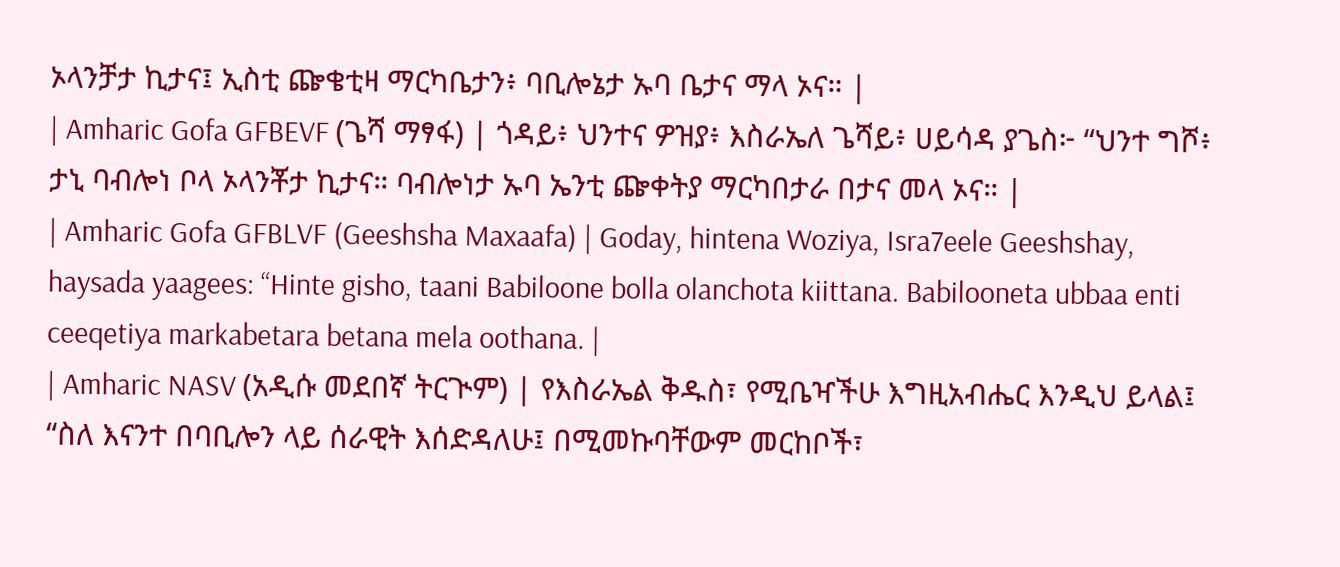ኦላንቻታ ኪታና፤ ኢስቲ ጬቄቲዛ ማርካቤታን፥ ባቢሎኔታ ኡባ ቤታና ማላ ኦና። |
| Amharic Gofa GFBEVF (ጌሻ ማፃፋ) | ጎዳይ፥ ህንተና ዎዝያ፥ እስራኤለ ጌሻይ፥ ሀይሳዳ ያጌስ፦ “ህንተ ግሾ፥ ታኒ ባብሎነ ቦላ ኦላንቾታ ኪታና። ባብሎነታ ኡባ ኤንቲ ጬቀትያ ማርካበታራ በታና መላ ኦና። |
| Amharic Gofa GFBLVF (Geeshsha Maxaafa) | Goday, hintena Woziya, Isra7eele Geeshshay, haysada yaagees: “Hinte gisho, taani Babiloone bolla olanchota kiittana. Babilooneta ubbaa enti ceeqetiya markabetara betana mela oothana. |
| Amharic NASV (አዲሱ መደበኛ ትርጒም) | የእስራኤል ቅዱስ፣ የሚቤዣችሁ እግዚአብሔር እንዲህ ይላል፤ “ስለ እናንተ በባቢሎን ላይ ሰራዊት እሰድዳለሁ፤ በሚመኩባቸውም መርከቦች፣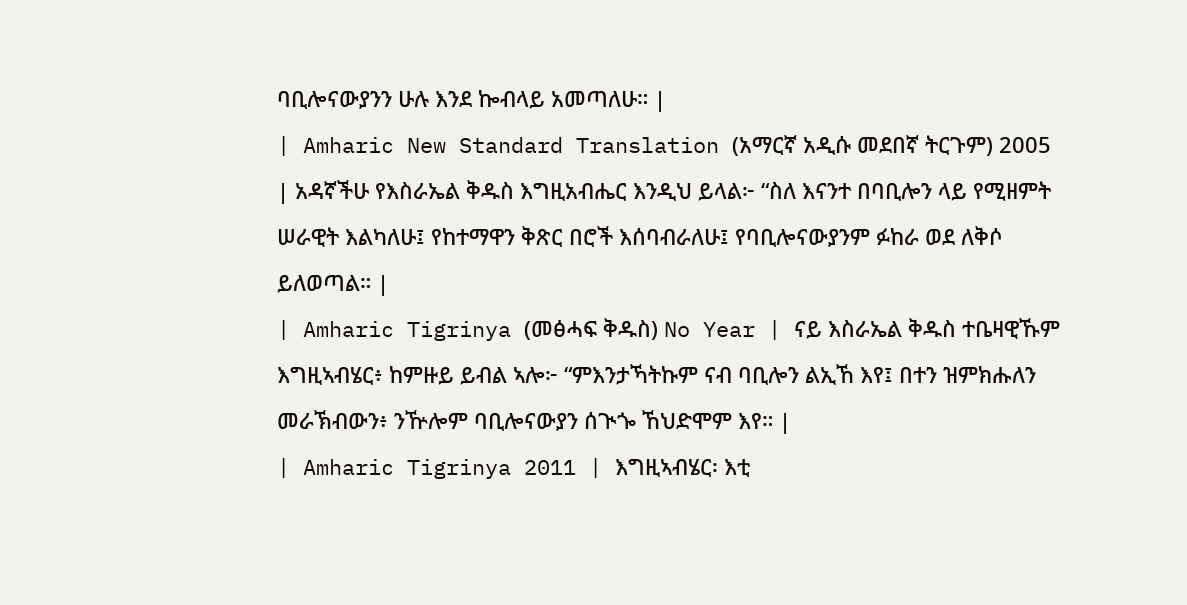ባቢሎናውያንን ሁሉ እንደ ኰብላይ አመጣለሁ። |
| Amharic New Standard Translation (አማርኛ አዲሱ መደበኛ ትርጉም) 2005 | አዳኛችሁ የእስራኤል ቅዱስ እግዚአብሔር እንዲህ ይላል፦ “ስለ እናንተ በባቢሎን ላይ የሚዘምት ሠራዊት እልካለሁ፤ የከተማዋን ቅጽር በሮች እሰባብራለሁ፤ የባቢሎናውያንም ፉከራ ወደ ለቅሶ ይለወጣል። |
| Amharic Tigrinya (መፅሓፍ ቅዱስ) No Year | ናይ እስራኤል ቅዱስ ተቤዛዊኹም እግዚኣብሄር፥ ከምዙይ ይብል ኣሎ፦ “ምእንታኻትኩም ናብ ባቢሎን ልኢኸ እየ፤ በተን ዝምክሑለን መራኽብውን፥ ንዅሎም ባቢሎናውያን ሰጒጐ ኸህድሞም እየ። |
| Amharic Tigrinya 2011 | እግዚኣብሄር፡ እቲ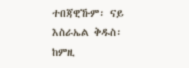ተበጃዊኹም፡ ናይ እስራኤል ቅዱስ፡ ከምዚ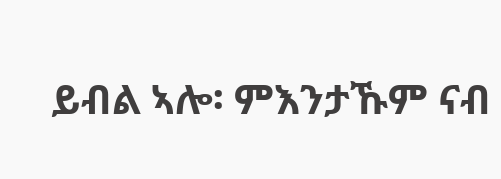ይብል ኣሎ፡ ምእንታኹም ናብ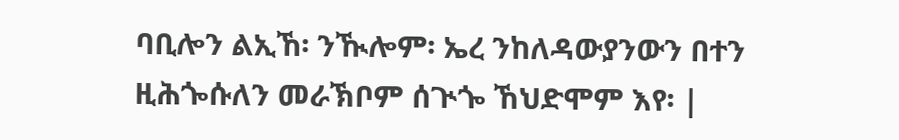ባቢሎን ልኢኸ፡ ንዂሎም፡ ኤረ ንከለዳውያንውን በተን ዚሕጐሱለን መራኽቦም ሰጒጐ ኸህድሞም እየ፡ |